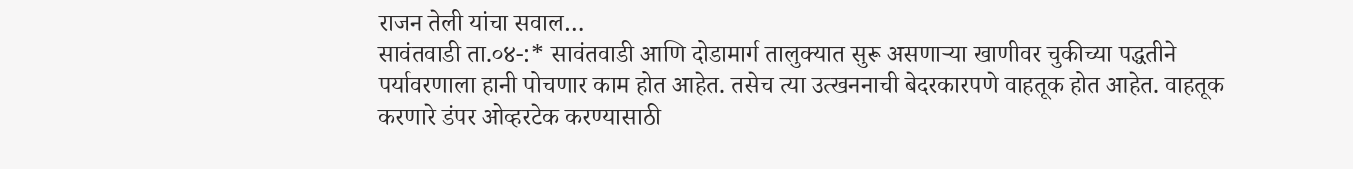राजन तेली यांचा सवाल…
सावंतवाडी ता.०४-:* सावंतवाडी आणि दोडामार्ग तालुक्यात सुरू असणाऱ्या खाणीवर चुकीच्या पद्धतीने पर्यावरणाला हानी पोचणार काम होत आहेत. तसेच त्या उत्खननाची बेदरकारपणे वाहतूक होत आहेत. वाहतूक करणारे डंपर ओव्हरटेक करण्यासाठी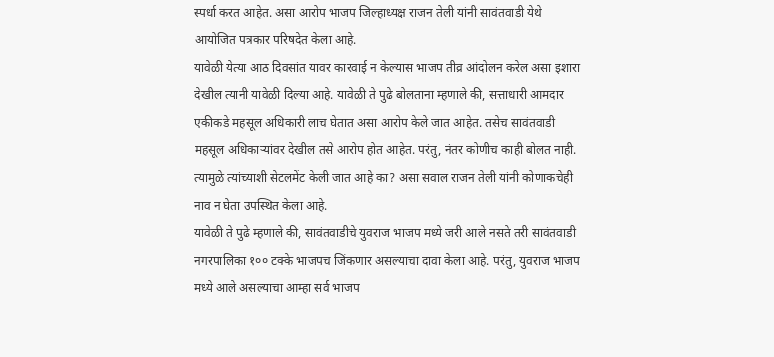स्पर्धा करत आहेत. असा आरोप भाजप जिल्हाध्यक्ष राजन तेली यांनी सावंतवाडी येथे आयोजित पत्रकार परिषदेत केला आहे.
यावेळी येत्या आठ दिवसांत यावर कारवाई न केल्यास भाजप तीव्र आंदोलन करेल असा इशारा देखील त्यानी यावेळी दिल्या आहे. यावेळी ते पुढे बोलताना म्हणाले की, सत्ताधारी आमदार एकीकडे महसूल अधिकारी लाच घेतात असा आरोप केले जात आहेत. तसेच सावंतवाडी महसूल अधिकाऱ्यांवर देखील तसे आरोप होत आहेत. परंतु, नंतर कोणीच काही बोलत नाही. त्यामुळे त्यांच्याशी सेटलमेंट केली जात आहे का? असा सवाल राजन तेली यांनी कोणाकचेही नाव न घेता उपस्थित केला आहे.
यावेळी ते पुढे म्हणाले की, सावंतवाडीचे युवराज भाजप मध्ये जरी आले नसते तरी सावंतवाडी नगरपालिका १०० टक्के भाजपच जिंकणार असल्याचा दावा केला आहे. परंतु, युवराज भाजप मध्ये आले असल्याचा आम्हा सर्व भाजप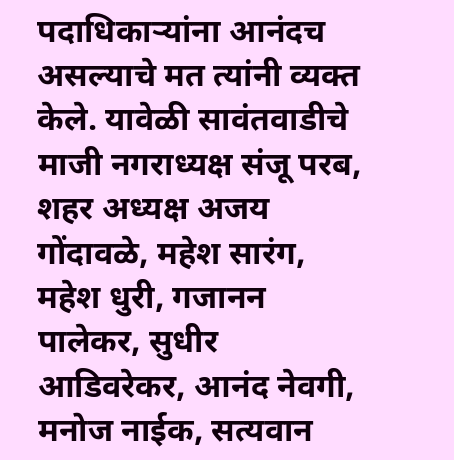पदाधिकाऱ्यांना आनंदच असल्याचे मत त्यांनी व्यक्त केले. यावेळी सावंतवाडीचे माजी नगराध्यक्ष संजू परब, शहर अध्यक्ष अजय गोंदावळे, महेश सारंग, महेश धुरी, गजानन पालेकर, सुधीर आडिवरेकर, आनंद नेवगी, मनोज नाईक, सत्यवान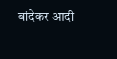बांदेकर आदी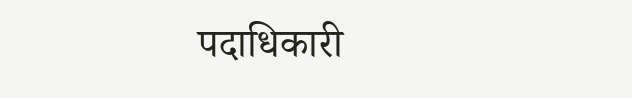पदाधिकारी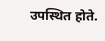उपस्थित होते.